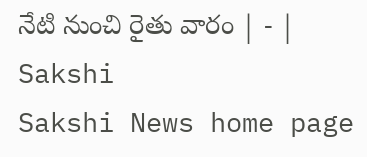నేటి నుంచి రైతు వారం | - | Sakshi
Sakshi News home page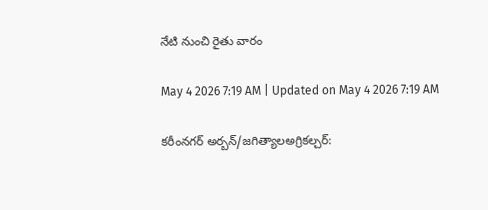నేటి నుంచి రైతు వారం

May 4 2026 7:19 AM | Updated on May 4 2026 7:19 AM

కరీంనగర్‌ అర్బన్‌/జగిత్యాలఅగ్రికల్చర్‌: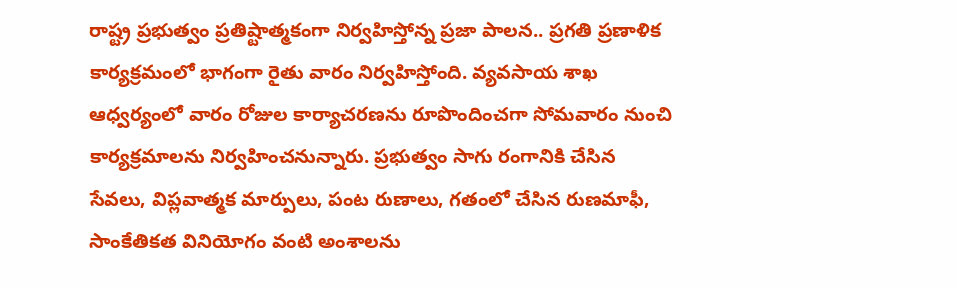రాష్ట్ర ప్రభుత్వం ప్రతిష్టాత్మకంగా నిర్వహిస్తోన్న ప్రజా పాలన.. ప్రగతి ప్రణాళిక కార్యక్రమంలో భాగంగా రైతు వారం నిర్వహిస్తోంది. వ్యవసాయ శాఖ ఆధ్వర్యంలో వారం రోజుల కార్యాచరణను రూపొందించగా సోమవారం నుంచి కార్యక్రమాలను నిర్వహించనున్నారు. ప్రభుత్వం సాగు రంగానికి చేసిన సేవలు, విప్లవాత్మక మార్పులు, పంట రుణాలు, గతంలో చేసిన రుణమాఫీ, సాంకేతికత వినియోగం వంటి అంశాలను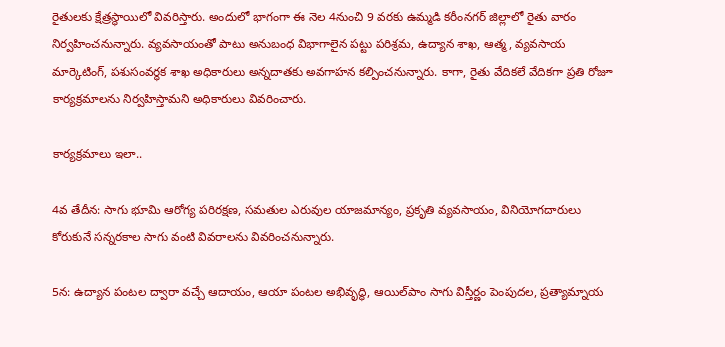రైతులకు క్షేత్రస్థాయిలో వివరిస్తారు. అందులో భాగంగా ఈ నెల 4నుంచి 9 వరకు ఉమ్మడి కరీంనగర్‌ జిల్లాలో రైతు వారం నిర్వహించనున్నారు. వ్యవసాయంతో పాటు అనుబంధ విభాగాలైన పట్టు పరిశ్రమ, ఉద్యాన శాఖ, ఆత్మ, వ్యవసాయ మార్కెటింగ్‌, పశుసంవర్ధక శాఖ అధికారులు అన్నదాతకు అవగాహన కల్పించనున్నారు. కాగా, రైతు వేదికలే వేదికగా ప్రతి రోజూ కార్యక్రమాలను నిర్వహిస్తామని అధికారులు వివరించారు.

కార్యక్రమాలు ఇలా..

4వ తేదీన: సాగు భూమి ఆరోగ్య పరిరక్షణ, సమతుల ఎరువుల యాజమాన్యం, ప్రకృతి వ్యవసాయం, వినియోగదారులు కోరుకునే సన్నరకాల సాగు వంటి వివరాలను వివరించనున్నారు.

5న: ఉద్యాన పంటల ద్వారా వచ్చే ఆదాయం, ఆయా పంటల అభివృద్ధి, ఆయిల్‌పాం సాగు విస్తీర్ణం పెంపుదల, ప్రత్యామ్నాయ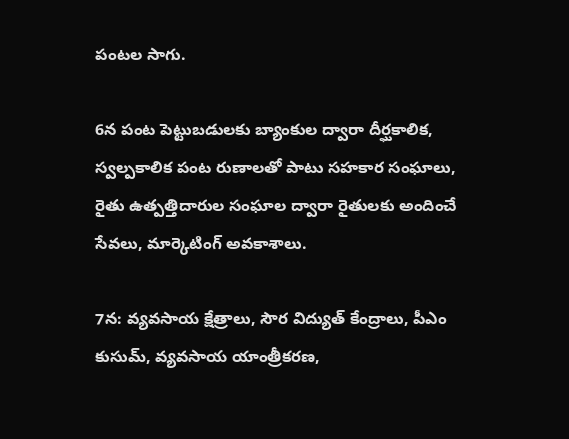పంటల సాగు.

6న పంట పెట్టుబడులకు బ్యాంకుల ద్వారా దీర్ఘకాలిక, స్వల్పకాలిక పంట రుణాలతో పాటు సహకార సంఘాలు, రైతు ఉత్పత్తిదారుల సంఘాల ద్వారా రైతులకు అందించే సేవలు, మార్కెటింగ్‌ అవకాశాలు.

7న: వ్యవసాయ క్షేత్రాలు, సౌర విద్యుత్‌ కేంద్రాలు, పీఎం కుసుమ్‌, వ్యవసాయ యాంత్రీకరణ,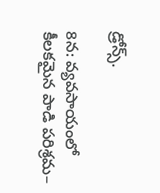డ్రోన్స్‌.

8న: వ్యవసాయంలో కీలకమైన పాడి పరిశ్రమ–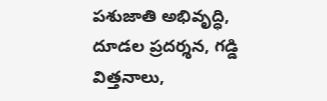పశుజాతి అభివృద్ధి, దూడల ప్రదర్శన, గడ్డి విత్తనాలు,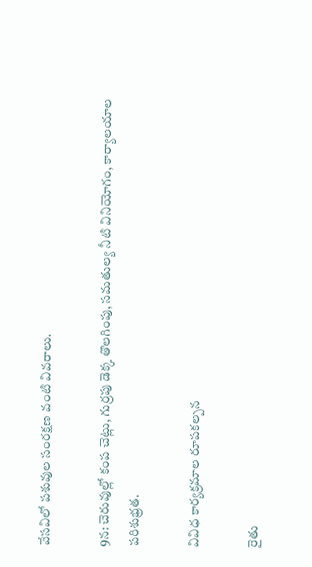వేసవిలో పశువుల సంరక్షణ వంటి వివరాలు.

9న: చెరువుల్లో కంప చెట్లు, గుర్రపు డెక్క తొలగింపు, సమతుల్య నీటి వినియోగం, కార్యాలయాల పరిశుభ్రత.

వివిధ కార్యక్రమాల రూపకల్పన

రైతు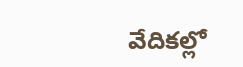వేదికల్లో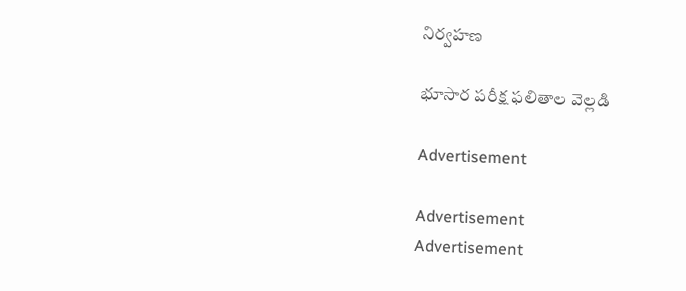నిర్వహణ

భూసార పరీక్ష ఫలితాల వెల్లడి

Advertisement

Advertisement
Advertisement